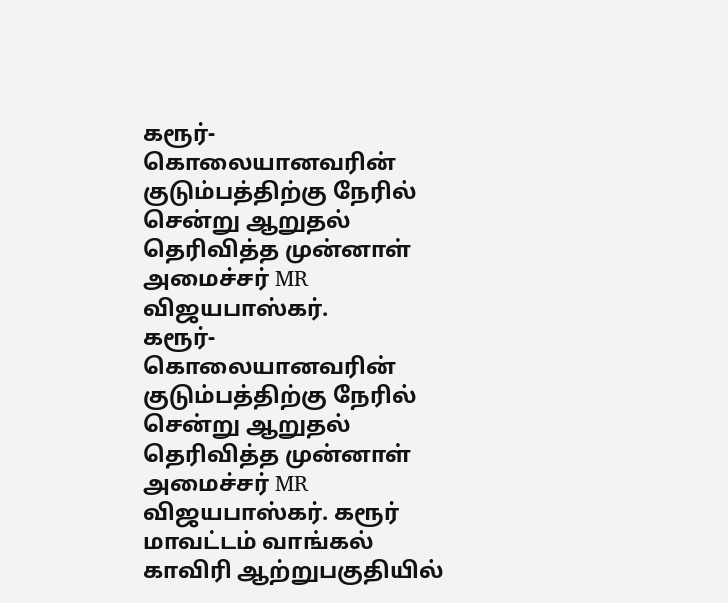கரூர்-கொலையானவரின் குடும்பத்திற்கு நேரில் சென்று ஆறுதல் தெரிவித்த முன்னாள் அமைச்சர் MR விஜயபாஸ்கர்.
கரூர்-கொலையானவரின் குடும்பத்திற்கு நேரில் சென்று ஆறுதல் தெரிவித்த முன்னாள் அமைச்சர் MR விஜயபாஸ்கர். கரூர் மாவட்டம் வாங்கல் காவிரி ஆற்றுபகுதியில்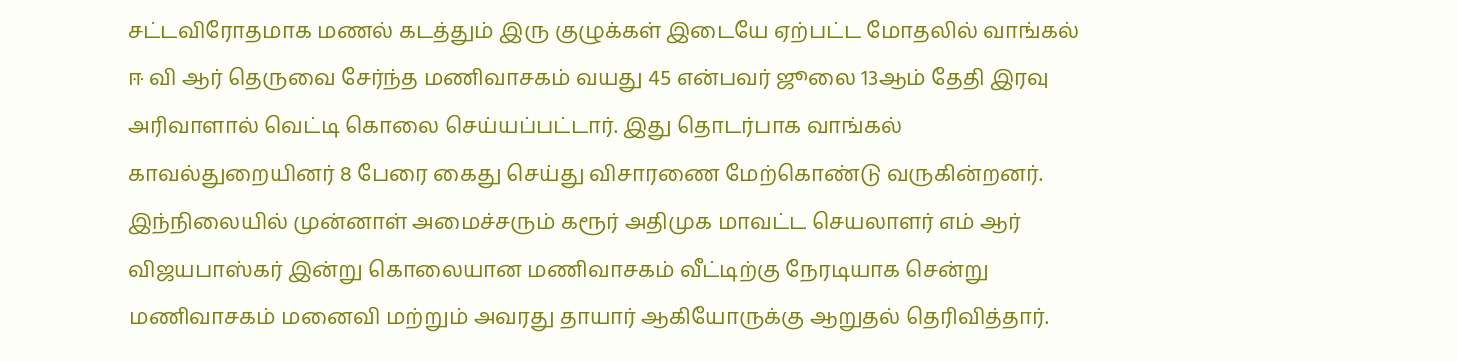சட்டவிரோதமாக மணல் கடத்தும் இரு குழுக்கள் இடையே ஏற்பட்ட மோதலில் வாங்கல் ஈ வி ஆர் தெருவை சேர்ந்த மணிவாசகம் வயது 45 என்பவர் ஜூலை 13ஆம் தேதி இரவு அரிவாளால் வெட்டி கொலை செய்யப்பட்டார். இது தொடர்பாக வாங்கல் காவல்துறையினர் 8 பேரை கைது செய்து விசாரணை மேற்கொண்டு வருகின்றனர். இந்நிலையில் முன்னாள் அமைச்சரும் கரூர் அதிமுக மாவட்ட செயலாளர் எம் ஆர் விஜயபாஸ்கர் இன்று கொலையான மணிவாசகம் வீட்டிற்கு நேரடியாக சென்று மணிவாசகம் மனைவி மற்றும் அவரது தாயார் ஆகியோருக்கு ஆறுதல் தெரிவித்தார்.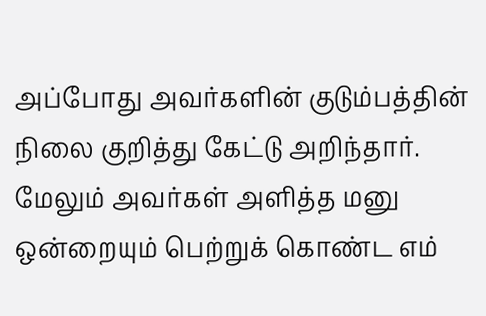அப்போது அவர்களின் குடும்பத்தின் நிலை குறித்து கேட்டு அறிந்தார். மேலும் அவர்கள் அளித்த மனு ஒன்றையும் பெற்றுக் கொண்ட எம்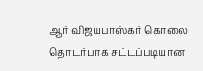ஆர் விஜயபாஸ்கர் கொலை தொடர்பாக சட்டப்படியான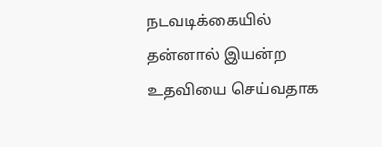நடவடிக்கையில் தன்னால் இயன்ற உதவியை செய்வதாக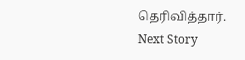தெரிவித்தார்.
Next Story